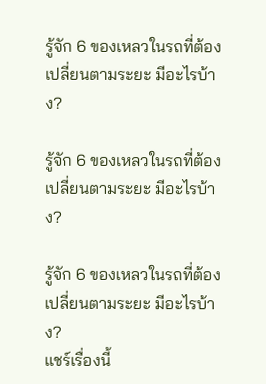รู้จัก 6 ของเหลวในรถที่ต้องเปลี่ยนตามระยะ มีอะไรบ้าง?

รู้จัก 6 ของเหลวในรถที่ต้องเปลี่ยนตามระยะ มีอะไรบ้าง?

รู้จัก 6 ของเหลวในรถที่ต้องเปลี่ยนตามระยะ มีอะไรบ้าง?
แชร์เรื่องนี้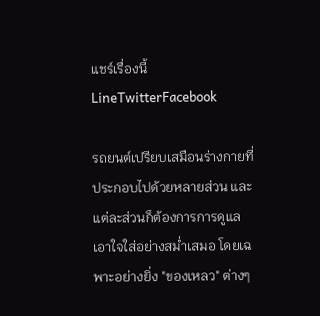แชร์เรื่องนี้LineTwitterFacebook

รถยนต์เปรียบเสมือนร่างกายที่ประกอบไปด้วยหลายส่วน และแต่ละส่วนก็ต้องการการดูแลเอาใจใส่อย่างสม่ำเสมอ โดยเฉพาะอย่างยิ่ง "ของเหลว" ต่างๆ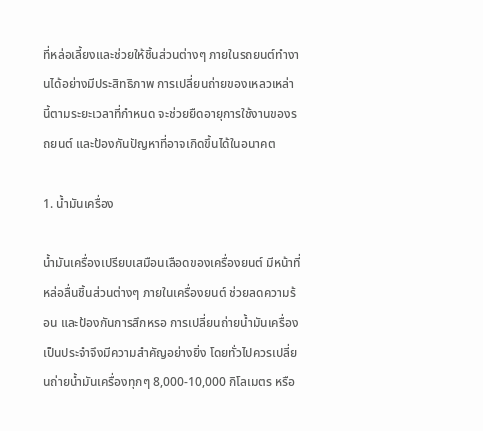ที่หล่อเลี้ยงและช่วยให้ชิ้นส่วนต่างๆ ภายในรถยนต์ทำงานได้อย่างมีประสิทธิภาพ การเปลี่ยนถ่ายของเหลวเหล่านี้ตามระยะเวลาที่กำหนด จะช่วยยืดอายุการใช้งานของรถยนต์ และป้องกันปัญหาที่อาจเกิดขึ้นได้ในอนาคต

1. น้ำมันเครื่อง

น้ำมันเครื่องเปรียบเสมือนเลือดของเครื่องยนต์ มีหน้าที่หล่อลื่นชิ้นส่วนต่างๆ ภายในเครื่องยนต์ ช่วยลดความร้อน และป้องกันการสึกหรอ การเปลี่ยนถ่ายน้ำมันเครื่องเป็นประจำจึงมีความสำคัญอย่างยิ่ง โดยทั่วไปควรเปลี่ยนถ่ายน้ำมันเครื่องทุกๆ 8,000-10,000 กิโลเมตร หรือ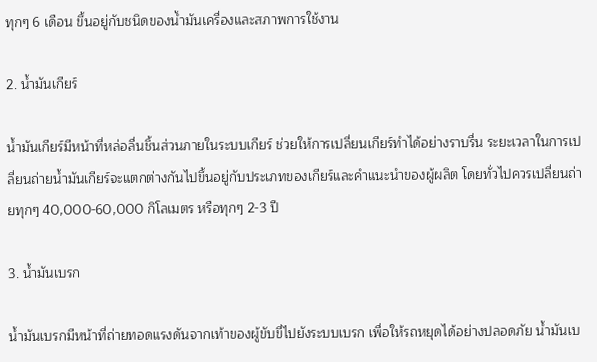ทุกๆ 6 เดือน ขึ้นอยู่กับชนิดของน้ำมันเครื่องและสภาพการใช้งาน

2. น้ำมันเกียร์

น้ำมันเกียร์มีหน้าที่หล่อลื่นชิ้นส่วนภายในระบบเกียร์ ช่วยให้การเปลี่ยนเกียร์ทำได้อย่างราบรื่น ระยะเวลาในการเปลี่ยนถ่ายน้ำมันเกียร์จะแตกต่างกันไปขึ้นอยู่กับประเภทของเกียร์และคำแนะนำของผู้ผลิต โดยทั่วไปควรเปลี่ยนถ่ายทุกๆ 40,000-60,000 กิโลเมตร หรือทุกๆ 2-3 ปี

3. น้ำมันเบรก

น้ำมันเบรกมีหน้าที่ถ่ายทอดแรงดันจากเท้าของผู้ขับขี่ไปยังระบบเบรก เพื่อให้รถหยุดได้อย่างปลอดภัย น้ำมันเบ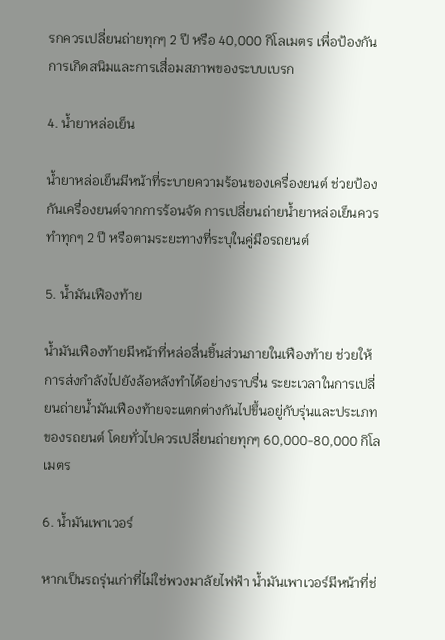รกควรเปลี่ยนถ่ายทุกๆ 2 ปี หรือ 40,000 กิโลเมตร เพื่อป้องกันการเกิดสนิมและการเสื่อมสภาพของระบบเบรก

4. น้ำยาหล่อเย็น

น้ำยาหล่อเย็นมีหน้าที่ระบายความร้อนของเครื่องยนต์ ช่วยป้องกันเครื่องยนต์จากการร้อนจัด การเปลี่ยนถ่ายน้ำยาหล่อเย็นควรทำทุกๆ 2 ปี หรือตามระยะทางที่ระบุในคู่มือรถยนต์

5. น้ำมันเฟืองท้าย

น้ำมันเฟืองท้ายมีหน้าที่หล่อลื่นชิ้นส่วนภายในเฟืองท้าย ช่วยให้การส่งกำลังไปยังล้อหลังทำได้อย่างราบรื่น ระยะเวลาในการเปลี่ยนถ่ายน้ำมันเฟืองท้ายจะแตกต่างกันไปขึ้นอยู่กับรุ่นและประเภทของรถยนต์ โดยทั่วไปควรเปลี่ยนถ่ายทุกๆ 60,000-80,000 กิโลเมตร

6. น้ำมันเพาเวอร์

หากเป็นรถรุ่นเก่าที่ไม่ใช่พวงมาลัยไฟฟ้า น้ำมันเพาเวอร์มีหน้าที่ช่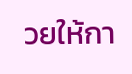วยให้กา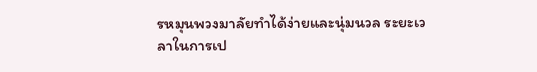รหมุนพวงมาลัยทำได้ง่ายและนุ่มนวล ระยะเวลาในการเป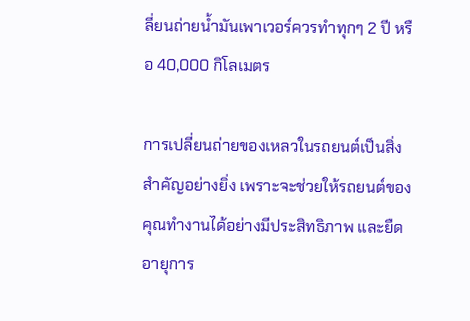ลี่ยนถ่ายน้ำมันเพาเวอร์ควรทำทุกๆ 2 ปี หรือ 40,000 กิโลเมตร

การเปลี่ยนถ่ายของเหลวในรถยนต์เป็นสิ่งสำคัญอย่างยิ่ง เพราะจะช่วยให้รถยนต์ของคุณทำงานได้อย่างมีประสิทธิภาพ และยืดอายุการ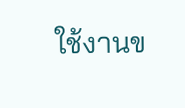ใช้งานข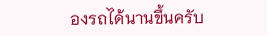องรถได้นานขึ้นครับ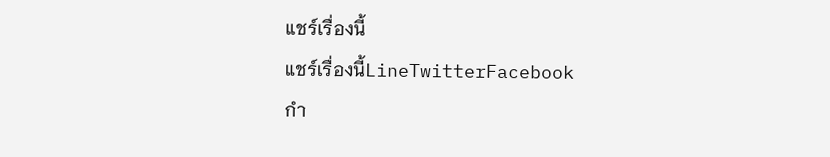แชร์เรื่องนี้
แชร์เรื่องนี้LineTwitterFacebook
กำ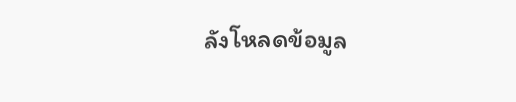ลังโหลดข้อมูล